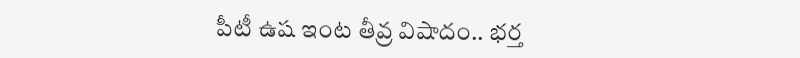పీటీ ఉష ఇంట తీవ్ర విషాదం.. భర్త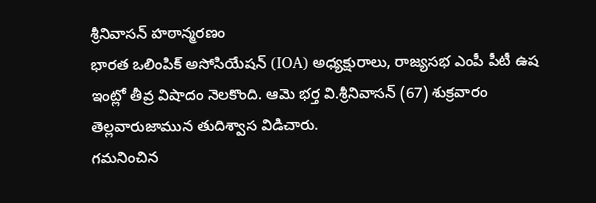శ్రీనివాసన్ హఠాన్మరణం
భారత ఒలింపిక్ అసోసియేషన్ (IOA) అధ్యక్షురాలు, రాజ్యసభ ఎంపీ పీటీ ఉష ఇంట్లో తీవ్ర విషాదం నెలకొంది. ఆమె భర్త వి.శ్రీనివాసన్ (67) శుక్రవారం తెల్లవారుజామున తుదిశ్వాస విడిచారు.
గమనించిన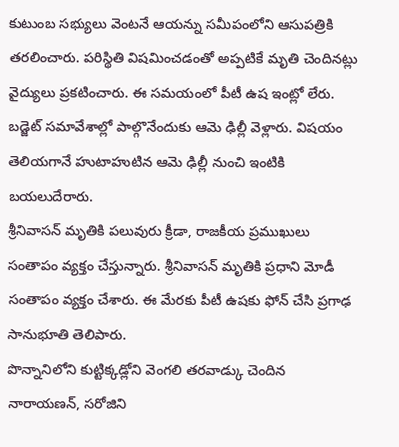కుటుంబ సభ్యులు వెంటనే ఆయన్ను సమీపంలోని ఆసుపత్రికి తరలించారు. పరిస్థితి విషమించడంతో అప్పటికే మృతి చెందినట్లు వైద్యులు ప్రకటించారు. ఈ సమయంలో పీటీ ఉష ఇంట్లో లేరు. బడ్జెట్ సమావేశాల్లో పాల్గొనేందుకు ఆమె ఢిల్లీ వెళ్లారు. విషయం తెలియగానే హుటాహుటిన ఆమె ఢిల్లీ నుంచి ఇంటికి బయలుదేరారు.
శ్రీనివాసన్ మృతికి పలువురు క్రీడా, రాజకీయ ప్రముఖులు సంతాపం వ్యక్తం చేస్తున్నారు. శ్రీనివాసన్ మృతికి ప్రధాని మోడీ సంతాపం వ్యక్తం చేశారు. ఈ మేరకు పీటీ ఉషకు ఫోన్ చేసి ప్రగాఢ సానుభూతి తెలిపారు.
పొన్నానిలోని కుట్టిక్కడ్లోని వెంగలి తరవాడ్కు చెందిన నారాయణన్, సరోజిని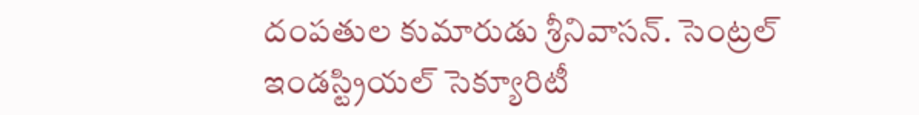దంపతుల కుమారుడు శ్రీనివాసన్. సెంట్రల్ ఇండస్ట్రియల్ సెక్యూరిటీ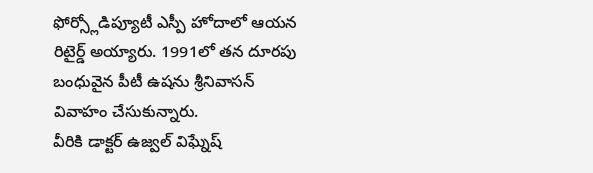ఫోర్స్లోడిప్యూటీ ఎస్పీ హోదాలో ఆయన రిటైర్డ్ అయ్యారు. 1991లో తన దూరపు బంధువైన పీటీ ఉషను శ్రీనివాసన్ వివాహం చేసుకున్నారు.
వీరికి డాక్టర్ ఉజ్వల్ విఘ్నేష్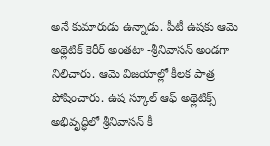అనే కుమారుడు ఉన్నాడు. పీటీ ఉషకు ఆమె అథ్లెటిక్ కెరీర్ అంతటా -శ్రీనివాసన్ అండగా నిలిచారు. ఆమె విజయాల్లో కీలక పాత్ర పోషించారు. ఉష స్కూల్ ఆఫ్ అథ్లెటిక్స్ అభివృద్ధిలో శ్రీనివాసన్ కీ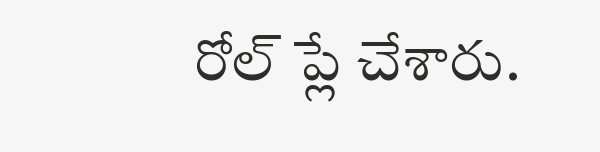రోల్ ప్లే చేశారు.